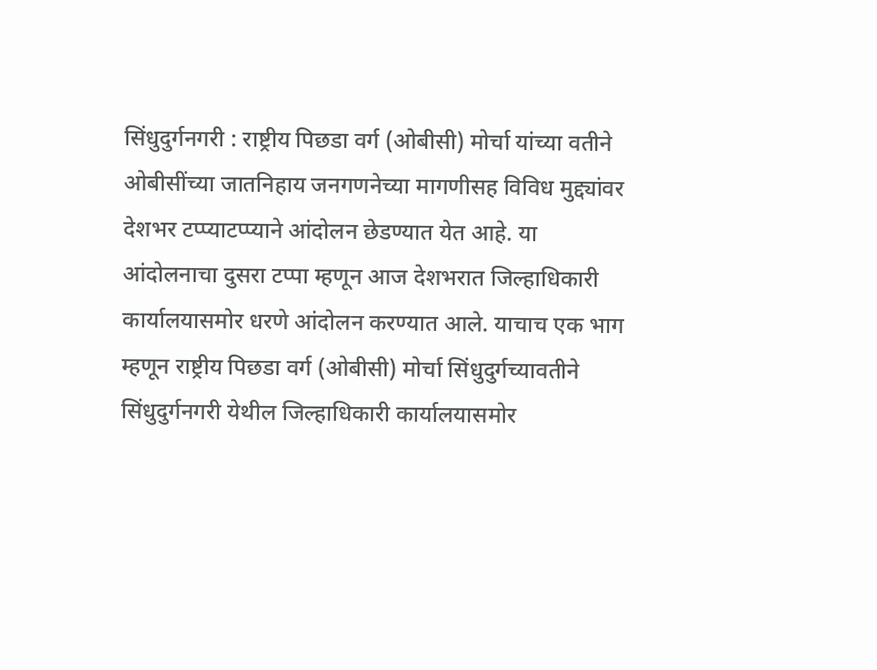सिंधुदुर्गनगरी : राष्ट्रीय पिछडा वर्ग (ओबीसी) मोर्चा यांच्या वतीने ओबीसींच्या जातनिहाय जनगणनेच्या मागणीसह विविध मुद्द्यांवर देशभर टप्प्याटप्प्याने आंदोलन छेडण्यात येत आहे. या आंदोलनाचा दुसरा टप्पा म्हणून आज देशभरात जिल्हाधिकारी कार्यालयासमोर धरणे आंदोलन करण्यात आले. याचाच एक भाग म्हणून राष्ट्रीय पिछडा वर्ग (ओबीसी) मोर्चा सिंधुदुर्गच्यावतीने सिंधुदुर्गनगरी येथील जिल्हाधिकारी कार्यालयासमोर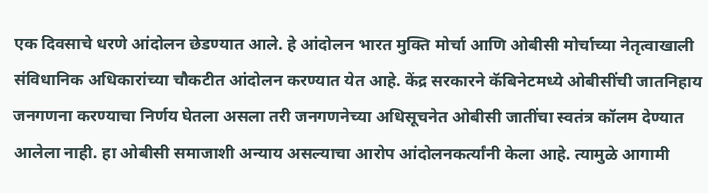एक दिवसाचे धरणे आंदोलन छेडण्यात आले. हे आंदोलन भारत मुक्ति मोर्चा आणि ओबीसी मोर्चाच्या नेतृत्वाखाली संविधानिक अधिकारांच्या चौकटीत आंदोलन करण्यात येत आहे. केंद्र सरकारने कॅबिनेटमध्ये ओबीसींची जातनिहाय जनगणना करण्याचा निर्णय घेतला असला तरी जनगणनेच्या अधिसूचनेत ओबीसी जातींचा स्वतंत्र कॉलम देण्यात आलेला नाही. हा ओबीसी समाजाशी अन्याय असल्याचा आरोप आंदोलनकर्त्यांनी केला आहे. त्यामुळे आगामी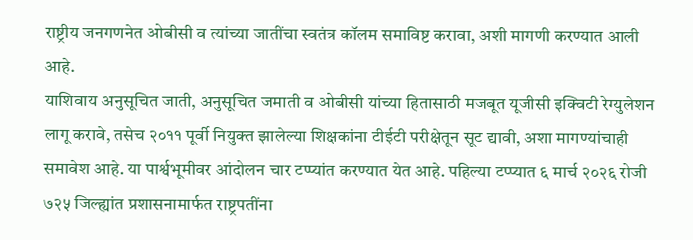राष्ट्रीय जनगणनेत ओबीसी व त्यांच्या जातींचा स्वतंत्र कॉलम समाविष्ट करावा, अशी मागणी करण्यात आली आहे.
याशिवाय अनुसूचित जाती, अनुसूचित जमाती व ओबीसी यांच्या हितासाठी मजबूत यूजीसी इक्विटी रेग्युलेशन लागू करावे, तसेच २०११ पूर्वी नियुक्त झालेल्या शिक्षकांना टीईटी परीक्षेतून सूट द्यावी, अशा मागण्यांचाही समावेश आहे. या पार्श्वभूमीवर आंदोलन चार टप्प्यांत करण्यात येत आहे. पहिल्या टप्प्यात ६ मार्च २०२६ रोजी ७२५ जिल्ह्यांत प्रशासनामार्फत राष्ट्रपतींना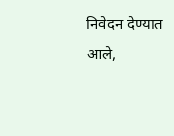निवेदन देण्यात आले,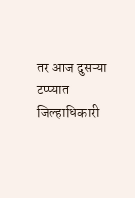तर आज दुसऱ्या टप्प्यात जिल्हाधिकारी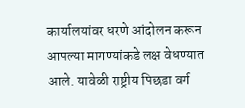कार्यालयांवर धरणे आंदोलन करून आपल्या मागण्यांकडे लक्ष वेधण्यात आले. यावेळी राष्ट्रीय पिछडा वर्ग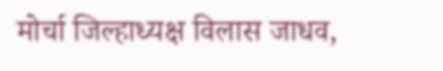मोर्चा जिल्हाध्यक्ष विलास जाधव,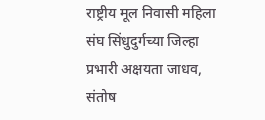राष्ट्रीय मूल निवासी महिला संघ सिंधुदुर्गच्या जिल्हा प्रभारी अक्षयता जाधव, संतोष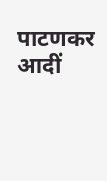पाटणकर आदीं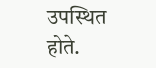उपस्थित होते.